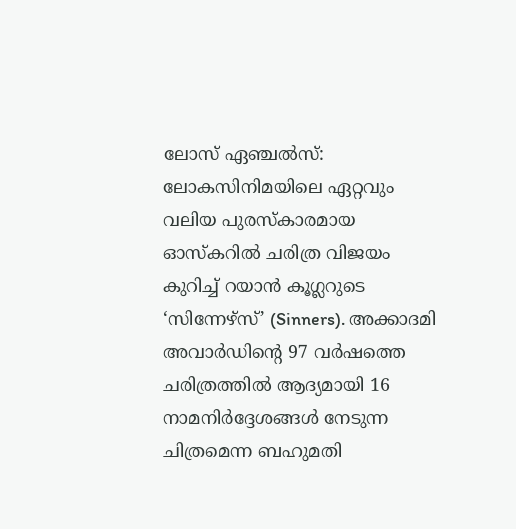ലോസ് ഏഞ്ചൽസ്: ലോകസിനിമയിലെ ഏറ്റവും വലിയ പുരസ്കാരമായ ഓസ്കറിൽ ചരിത്ര വിജയം കുറിച്ച് റയാൻ കൂഗ്ലറുടെ ‘സിന്നേഴ്സ്’ (Sinners). അക്കാദമി അവാർഡിന്റെ 97 വർഷത്തെ ചരിത്രത്തിൽ ആദ്യമായി 16 നാമനിർദ്ദേശങ്ങൾ നേടുന്ന ചിത്രമെന്ന ബഹുമതി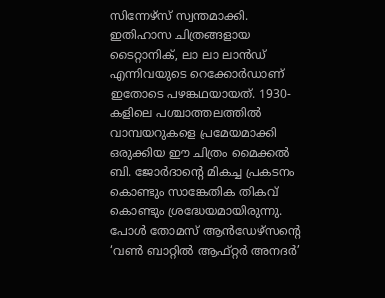സിന്നേഴ്സ് സ്വന്തമാക്കി. ഇതിഹാസ ചിത്രങ്ങളായ ടൈറ്റാനിക്, ലാ ലാ ലാൻഡ് എന്നിവയുടെ റെക്കോർഡാണ് ഇതോടെ പഴങ്കഥയായത്. 1930-കളിലെ പശ്ചാത്തലത്തിൽ വാമ്പയറുകളെ പ്രമേയമാക്കി ഒരുക്കിയ ഈ ചിത്രം മൈക്കൽ ബി. ജോർദാന്റെ മികച്ച പ്രകടനം കൊണ്ടും സാങ്കേതിക തികവ് കൊണ്ടും ശ്രദ്ധേയമായിരുന്നു.
പോൾ തോമസ് ആൻഡേഴ്സന്റെ ‘വൺ ബാറ്റിൽ ആഫ്റ്റർ അനദർ’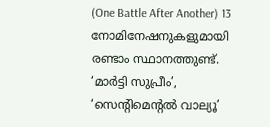(One Battle After Another) 13 നോമിനേഷനുകളുമായി രണ്ടാം സ്ഥാനത്തുണ്ട്. ‘മാർട്ടി സുപ്രീം’, ‘സെന്റിമെന്റൽ വാല്യൂ’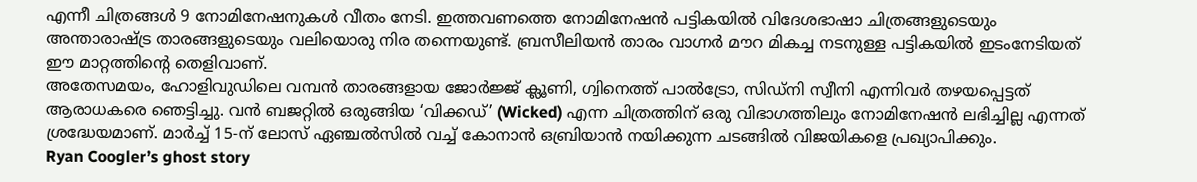എന്നീ ചിത്രങ്ങൾ 9 നോമിനേഷനുകൾ വീതം നേടി. ഇത്തവണത്തെ നോമിനേഷൻ പട്ടികയിൽ വിദേശഭാഷാ ചിത്രങ്ങളുടെയും അന്താരാഷ്ട്ര താരങ്ങളുടെയും വലിയൊരു നിര തന്നെയുണ്ട്. ബ്രസീലിയൻ താരം വാഗ്നർ മൗറ മികച്ച നടനുള്ള പട്ടികയിൽ ഇടംനേടിയത് ഈ മാറ്റത്തിന്റെ തെളിവാണ്.
അതേസമയം, ഹോളിവുഡിലെ വമ്പൻ താരങ്ങളായ ജോർജ്ജ് ക്ലൂണി, ഗ്വിനെത്ത് പാൽട്രോ, സിഡ്നി സ്വീനി എന്നിവർ തഴയപ്പെട്ടത് ആരാധകരെ ഞെട്ടിച്ചു. വൻ ബജറ്റിൽ ഒരുങ്ങിയ ‘വിക്കഡ്’ (Wicked) എന്ന ചിത്രത്തിന് ഒരു വിഭാഗത്തിലും നോമിനേഷൻ ലഭിച്ചില്ല എന്നത് ശ്രദ്ധേയമാണ്. മാർച്ച് 15-ന് ലോസ് ഏഞ്ചൽസിൽ വച്ച് കോനാൻ ഒബ്രിയാൻ നയിക്കുന്ന ചടങ്ങിൽ വിജയികളെ പ്രഖ്യാപിക്കും.
Ryan Coogler’s ghost story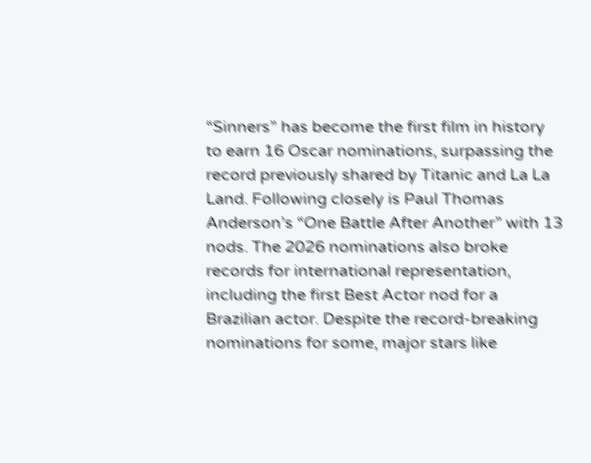“Sinners” has become the first film in history to earn 16 Oscar nominations, surpassing the record previously shared by Titanic and La La Land. Following closely is Paul Thomas Anderson’s “One Battle After Another” with 13 nods. The 2026 nominations also broke records for international representation, including the first Best Actor nod for a Brazilian actor. Despite the record-breaking nominations for some, major stars like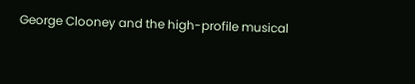George Clooney and the high-profile musical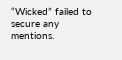“Wicked” failed to secure any mentions.